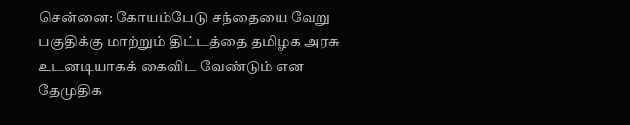சென்னை: கோயம்பேடு சந்தையை வேறு பகுதிக்கு மாற்றும் திட்டத்தை தமிழக அரசு உடனடியாகக் கைவிட வேண்டும் என தேமுதிக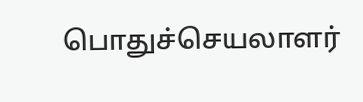பொதுச்செயலாளர்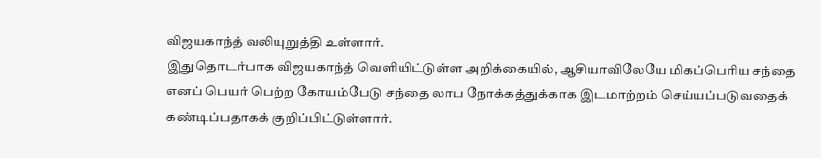விஜயகாந்த் வலியுறுத்தி உள்ளார்.
இதுதொடர்பாக விஜயகாந்த் வெளியிட்டுள்ள அறிக்கையில், ஆசியாவிலேயே மிகப்பெரிய சந்தை எனப் பெயர் பெற்ற கோயம்பேடு சந்தை லாப நோக்கத்துக்காக இடமாற்றம் செய்யப்படுவதைக் கண்டிப்பதாகக் குறிப்பிட்டுள்ளார்.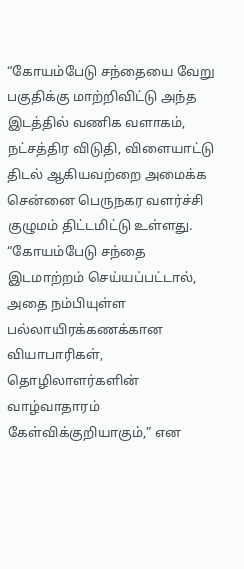“கோயம்பேடு சந்தையை வேறு பகுதிக்கு மாற்றிவிட்டு அந்த இடத்தில் வணிக வளாகம், நட்சத்திர விடுதி, விளையாட்டு திடல் ஆகியவற்றை அமைக்க சென்னை பெருநகர வளர்ச்சி குழுமம் திட்டமிட்டு உள்ளது.
“கோயம்பேடு சந்தை இடமாற்றம் செய்யப்பட்டால், அதை நம்பியுள்ள பல்லாயிரக்கணக்கான வியாபாரிகள், தொழிலாளர்களின் வாழ்வாதாரம் கேள்விக்குறியாகும்,” என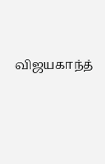விஜயகாந்த்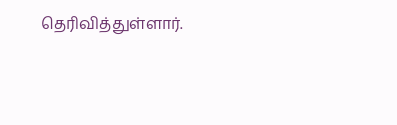தெரிவித்துள்ளார்.